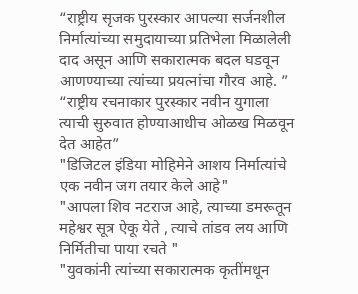“राष्ट्रीय सृजक पुरस्कार आपल्या सर्जनशील निर्मात्यांच्या समुदायाच्या प्रतिभेला मिळालेली दाद असून आणि सकारात्मक बदल घडवून आणण्याच्या त्यांच्या प्रयत्नांचा गौरव आहे. ”
“राष्ट्रीय रचनाकार पुरस्कार नवीन युगाला त्याची सुरुवात होण्याआधीच ओळख मिळवून देत आहेत”
"डिजिटल इंडिया मोहिमेने आशय निर्मात्यांचे एक नवीन जग तयार केले आहे"
"आपला शिव नटराज आहे, त्याच्या डमरूतून महेश्वर सूत्र ऐकू येते , त्याचे तांडव लय आणि निर्मितीचा पाया रचते "
"युवकांनी त्यांच्या सकारात्मक कृतींमधून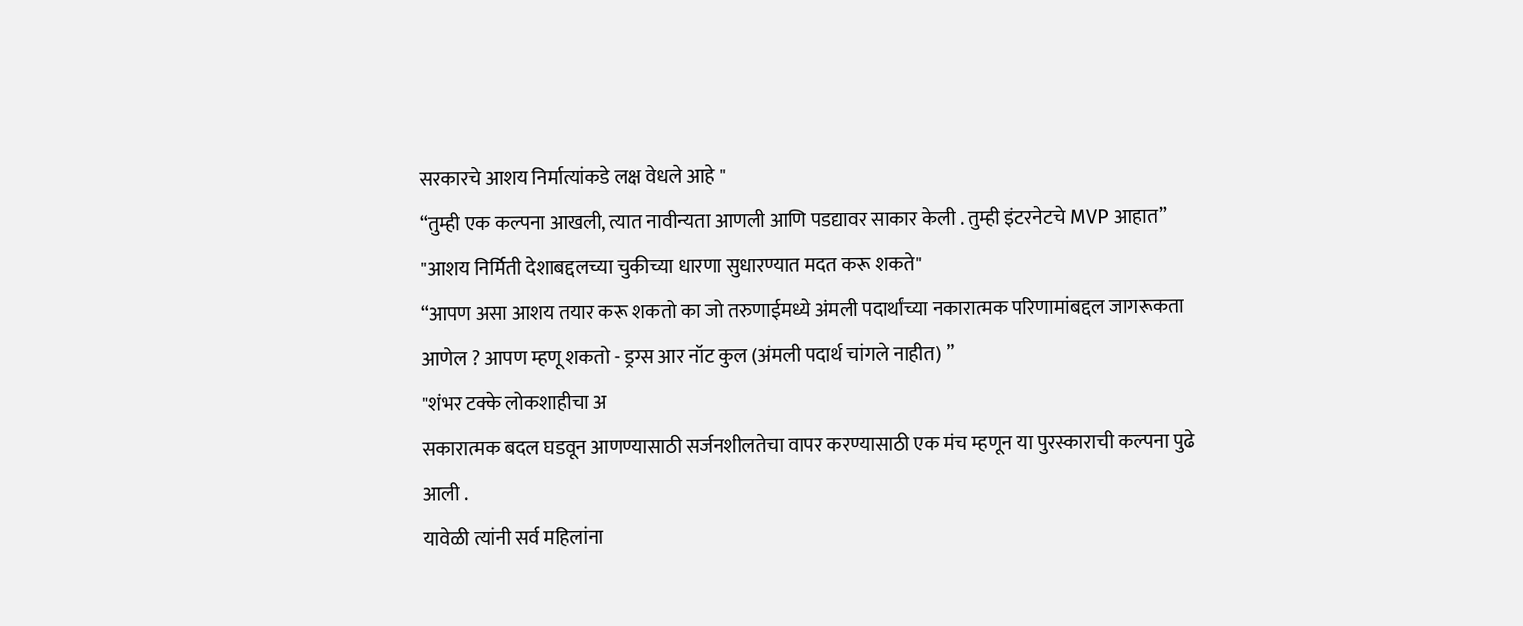सरकारचे आशय निर्मात्यांकडे लक्ष वेधले आहे "
“तुम्ही एक कल्पना आखली, त्यात नावीन्यता आणली आणि पडद्यावर साकार केली . तुम्ही इंटरनेटचे MVP आहात”
"आशय निर्मिती देशाबद्दलच्या चुकीच्या धारणा सुधारण्यात मदत करू शकते"
“आपण असा आशय तयार करू शकतो का जो तरुणाईमध्ये अंमली पदार्थांच्या नकारात्मक परिणामांबद्दल जागरूकता आणेल ? आपण म्हणू शकतो - ड्रग्स आर नॉट कुल (अंमली पदार्थ चांगले नाहीत) ”
"शंभर टक्के लोकशाहीचा अ
सकारात्मक बदल घडवून आणण्यासाठी सर्जनशीलतेचा वापर करण्यासाठी एक मंच म्हणून या पुरस्काराची कल्पना पुढे आली .
यावेळी त्यांनी सर्व महिलांना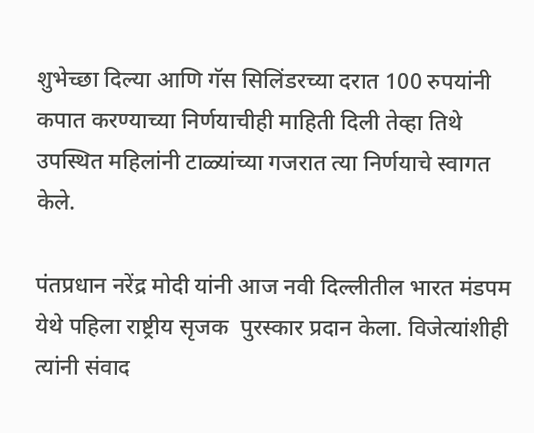शुभेच्छा दिल्या आणि गॅस सिलिंडरच्या दरात 100 रुपयांनी कपात करण्याच्या निर्णयाचीही माहिती दिली तेव्हा तिथे उपस्थित महिलांनी टाळ्यांच्या गजरात त्या निर्णयाचे स्वागत केले.

पंतप्रधान नरेंद्र मोदी यांनी आज नवी दिल्लीतील भारत मंडपम येथे पहिला राष्ट्रीय सृजक  पुरस्कार प्रदान केला. विजेत्यांशीही त्यांनी संवाद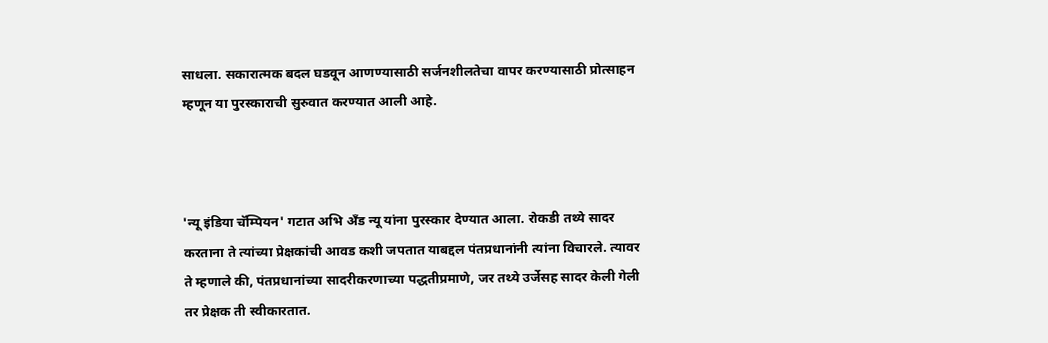साधला. सकारात्मक बदल घडवून आणण्यासाठी सर्जनशीलतेचा वापर करण्यासाठी प्रोत्साहन म्हणून या पुरस्काराची सुरुवात करण्यात आली आहे.



'न्यू इंडिया चॅम्पियन' गटात अभि अँड न्यू यांना पुरस्कार देण्यात आला. रोकडी तथ्ये सादर करताना ते त्यांच्या प्रेक्षकांची आवड कशी जपतात याबद्दल पंतप्रधानांनी त्यांना विचारले. त्यावर ते म्हणाले की, पंतप्रधानांच्या सादरीकरणाच्या पद्धतीप्रमाणे, जर तथ्ये उर्जेसह सादर केली गेली तर प्रेक्षक ती स्वीकारतात.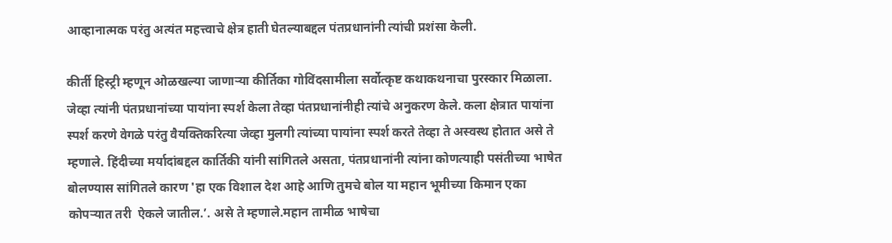आव्हानात्मक परंतु अत्यंत महत्त्वाचे क्षेत्र हाती घेतल्याबद्दल पंतप्रधानांनी त्यांची प्रशंसा केली.

कीर्ती हिस्ट्री म्हणून ओळखल्या जाणाऱ्या कीर्तिका गोविंदसामीला सर्वोत्कृष्ट कथाकथनाचा पुरस्कार मिळाला. जेव्हा त्यांनी पंतप्रधानांच्या पायांना स्पर्श केला तेव्हा पंतप्रधानांनीही त्यांचे अनुकरण केले. कला क्षेत्रात पायांना स्पर्श करणे वेगळे परंतु वैयक्तिकरित्या जेव्हा मुलगी त्यांच्या पायांना स्पर्श करते तेव्हा ते अस्वस्थ होतात असे ते म्हणाले. हिंदीच्या मर्यादांबद्दल कार्तिकी यांनी सांगितले असता, पंतप्रधानांनी त्यांना कोणत्याही पसंतीच्या भाषेत बोलण्यास सांगितले कारण 'हा एक विशाल देश आहे आणि तुमचे बोल या महान भूमीच्या किमान एका कोपऱ्यात तरी  ऐकले जातील.’. असे ते म्हणाले.महान तामीळ भाषेचा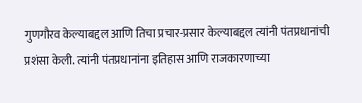गुणगौरव केल्याबद्दल आणि तिचा प्रचार-प्रसार केल्याबद्दल त्यांनी पंतप्रधानांची प्रशंसा केली. त्यांनी पंतप्रधानांना इतिहास आणि राजकारणाच्या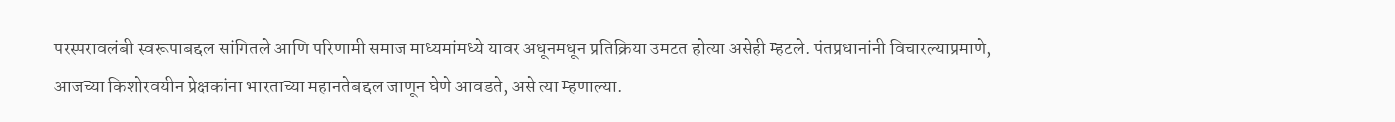परस्परावलंबी स्वरूपाबद्दल सांगितले आणि परिणामी समाज माध्यमांमध्ये यावर अधूनमधून प्रतिक्रिया उमटत होत्या असेही म्हटले. पंतप्रधानांनी विचारल्याप्रमाणे, आजच्या किशोरवयीन प्रेक्षकांना भारताच्या महानतेबद्दल जाणून घेणे आवडते, असे त्या म्हणाल्या.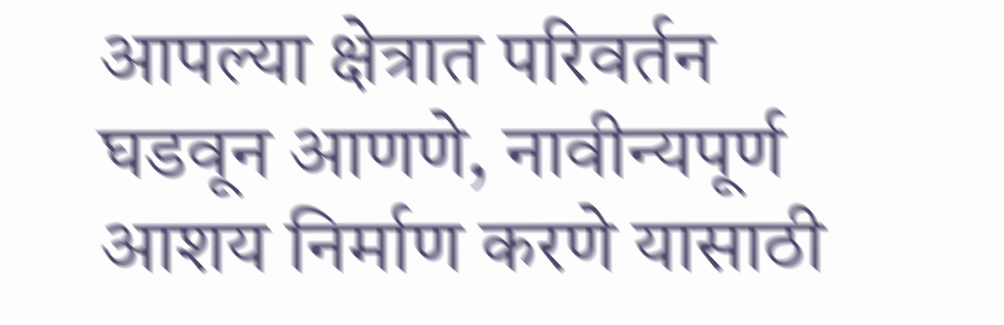आपल्या क्षेत्रात परिवर्तन घडवून आणणे, नावीन्यपूर्ण आशय निर्माण करणे यासाठी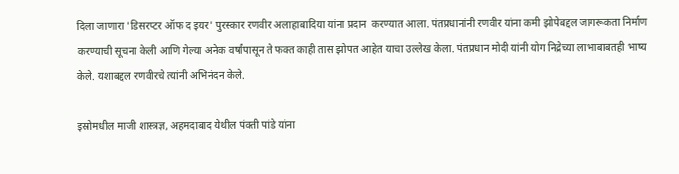दिला जाणारा 'डिसरप्टर ऑफ द इयर' पुरस्कार रणवीर अलाहाबादिया यांना प्रदान  करण्यात आला. पंतप्रधानांनी रणवीर यांना कमी झोपेबद्दल जागरूकता निर्माण करण्याची सूचना केली आणि गेल्या अनेक वर्षांपासून ते फक्त काही तास झोपत आहेत याचा उल्लेख केला. पंतप्रधान मोदी यांनी योग निद्रेच्या लाभाबाबतही भाष्य केले. यशाबद्दल रणवीरचे त्यांनी अभिनंदन केले.

इस्रोमधील माजी शास्त्रज्ञ, अहमदाबाद येथील पंक्ती पांडे यांना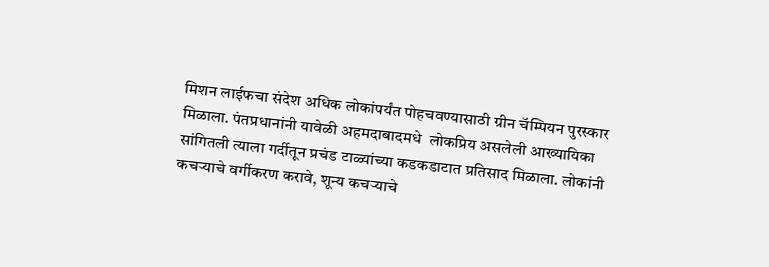मिशन लाईफचा संदेश अधिक लोकांपर्यंत पोहचवण्यासाठी ग्रीन चॅम्पियन पुरस्कार मिळाला. पंतप्रधानांनी यावेळी अहमदाबादमधे  लोकप्रिय असलेली आख्यायिका  सांगितली त्याला गर्दीतून प्रचंड टाळ्यांच्या कडकडाटात प्रतिसाद मिळाला. लोकांनी कचऱ्याचे वर्गीकरण करावे, शून्य कचऱ्याचे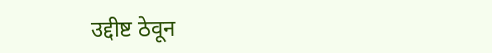उद्दीष्ट ठेवून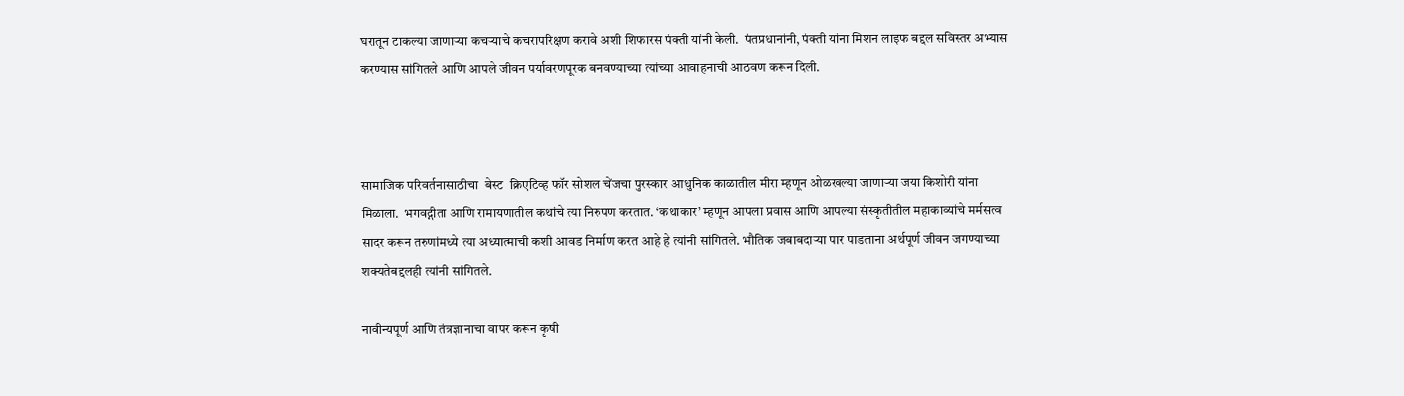घरातून टाकल्या जाणाऱ्या कचऱ्याचे कचरापरिक्षण करावे अशी शिफारस पंक्ती यांनी केली.  पंतप्रधानांनी, पंक्ती यांना मिशन लाइफ बद्दल सविस्तर अभ्यास करण्यास सांगितले आणि आपले जीवन पर्यावरणपूरक बनवण्याच्या त्यांच्या आवाहनाची आठवण करून दिली.



सामाजिक परिवर्तनासाठीचा  बेस्ट  क्रिएटिव्ह फॉर सोशल चेंजचा पुरस्कार आधुनिक काळातील मीरा म्हणून ओळखल्या जाणाऱ्या जया किशोरी यांना मिळाला.  भगवद्गीता आणि रामायणातील कथांचे त्या निरुपण करतात. ‘कथाकार’ म्हणून आपला प्रवास आणि आपल्या संस्कृतीतील महाकाव्यांचे मर्मसत्व सादर करून तरुणांमध्ये त्या अध्यात्माची कशी आवड निर्माण करत आहे हे त्यांनी सांगितले. भौतिक जबाबदाऱ्या पार पाडताना अर्थपूर्ण जीवन जगण्याच्या शक्यतेबद्दलही त्यांनी सांगितले.

नावीन्यपूर्ण आणि तंत्रज्ञानाचा वापर करून कृषी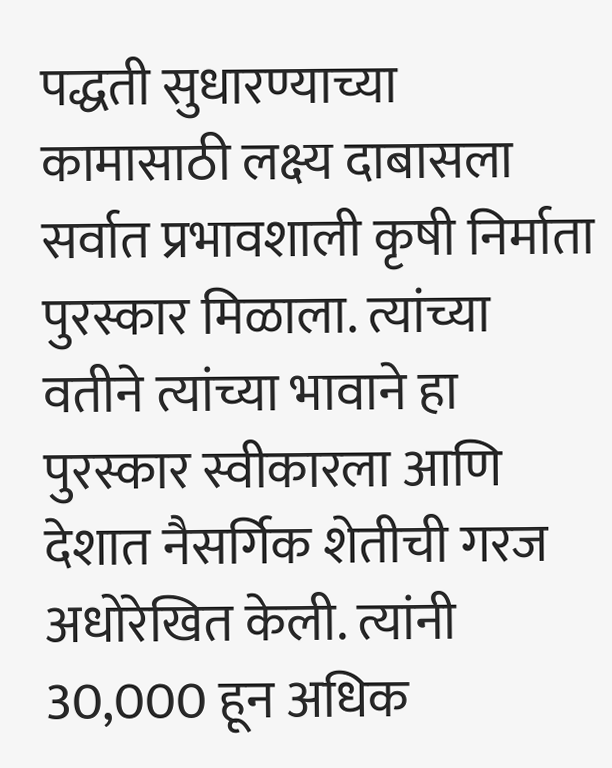पद्धती सुधारण्याच्या कामासाठी लक्ष्य दाबासला सर्वात प्रभावशाली कृषी निर्माता पुरस्कार मिळाला. त्यांच्या वतीने त्यांच्या भावाने हा पुरस्कार स्वीकारला आणि देशात नैसर्गिक शेतीची गरज अधोरेखित केली. त्यांनी 30,000 हून अधिक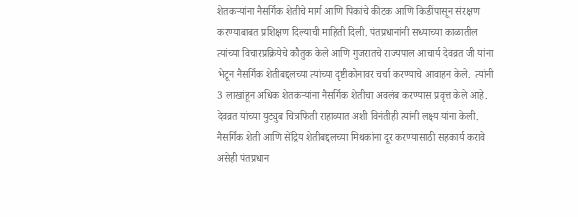शेतकऱ्यांना नैसर्गिक शेतीचे मार्ग आणि पिकांचे कीटक आणि किडींपासून संरक्षण करण्याबाबत प्रशिक्षण दिल्याची माहिती दिली. पंतप्रधानांनी सध्याच्या काळातील त्यांच्या विचारप्रक्रियेचे कौतुक केले आणि गुजरातचे राज्यपाल आचार्य देवव्रत जी यांना भेटून नैसर्गिक शेतीबद्दलच्या त्यांच्या दृष्टीकोनावर चर्चा करण्याचे आवाहन केले.  त्यांनी 3 लाखांहून अधिक शेतकऱ्यांना नैसर्गिक शेतीचा अवलंब करण्यास प्रवृत्त केले आहे.  देवव्रत यांच्या युट्युब चित्रफिती राहाव्यात अशी विनंतीही त्यांनी लक्ष्य यांना केली. नैसर्गिक शेती आणि सेंद्रिय शेतीबद्दलच्या मिथकांना दूर करण्यासाठी सहकार्य करावे असेही पंतप्रधान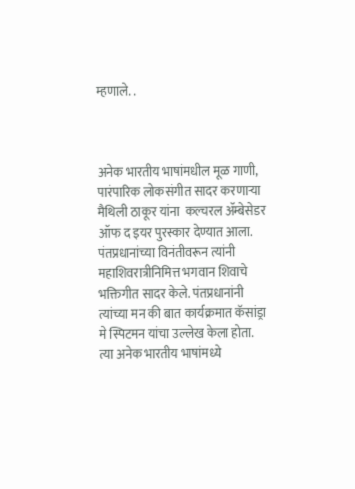म्हणाले. .



अनेक भारतीय भाषांमधील मूळ गाणी, पारंपारिक लोकसंगीत सादर करणाऱ्या मैथिली ठाकूर यांना  कल्चरल ॲम्बेसेडर ऑफ द इयर पुरस्कार देण्यात आला.  पंतप्रधानांच्या विनंतीवरून त्यांनी महाशिवरात्रीनिमित्त भगवान शिवाचे भक्तिगीत सादर केले. पंतप्रधानांनी त्यांच्या मन की बात कार्यक्रमात कॅसांड्रा मे स्पिटमन यांचा उल्लेख केला होता. त्या अनेक भारतीय भाषांमध्ये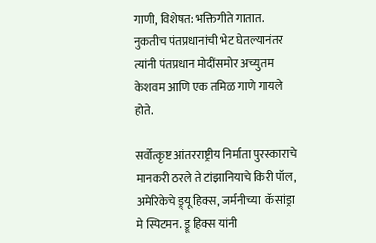गाणी, विशेषत: भक्तिगीते गातात. नुकतीच पंतप्रधानांची भेट घेतल्यानंतर त्यांनी पंतप्रधान मोदींसमोर अच्युतम केशवम आणि एक तमिळ गाणे गायले होते.

सर्वोत्कृष्ट आंतरराष्ट्रीय निर्माता पुरस्काराचे मानकरी ठरले ते टांझानियाचे किरी पॉल, अमेरिकेचे ड्र्यू हिक्स, जर्मनीच्या  कॅसांड्रा मे स्पिटमन. ड्रू हिक्स यांनी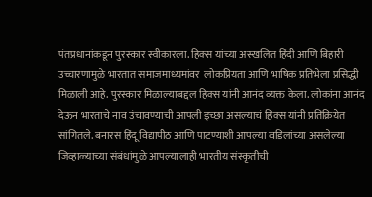पंतप्रधानांकडून पुरस्कार स्वीकारला. हिक्स यांच्या अस्खलित हिंदी आणि बिहारी उच्चारणामुळे भारतात समाजमाध्यमांवर  लोकप्रियता आणि भाषिक प्रतिभेला प्रसिद्धी मिळाली आहे. पुरस्कार मिळाल्याबद्दल हिक्स यांनी आनंद व्यक्त केला. लोकांना आनंद देऊन भारताचे नाव उंचावण्याची आपली इच्छा असल्याचं हिक्स यांनी प्रतिक्रियेत सांगितले. बनारस हिंदू विद्यापीठ आणि पाटण्याशी आपल्या वडिलांच्या असलेल्या जिव्हाळ्याच्या संबंधांमुळे आपल्यालाही भारतीय संस्कृतीची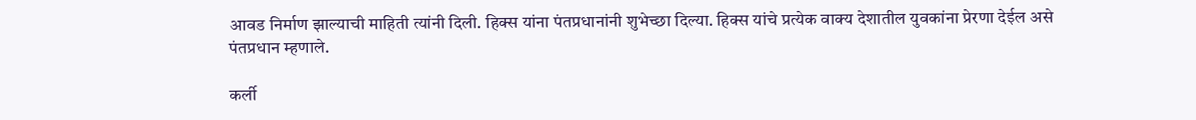आवड निर्माण झाल्याची माहिती त्यांनी दिली. हिक्स यांना पंतप्रधानांनी शुभेच्छा दिल्या. हिक्स यांचे प्रत्येक वाक्य देशातील युवकांना प्रेरणा देईल असे पंतप्रधान म्हणाले.

कर्ली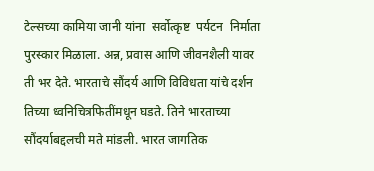टेल्सच्या कामिया जानी यांना  सर्वोत्कृष्ट  पर्यटन  निर्माता  पुरस्कार मिळाला. अन्न, प्रवास आणि जीवनशैली यावर ती भर देते. भारताचे सौंदर्य आणि विविधता यांचे दर्शन तिच्या ध्वनिचित्रफितींमधून घडते. तिने भारताच्या सौंदर्याबद्दलची मते मांडली. भारत जागतिक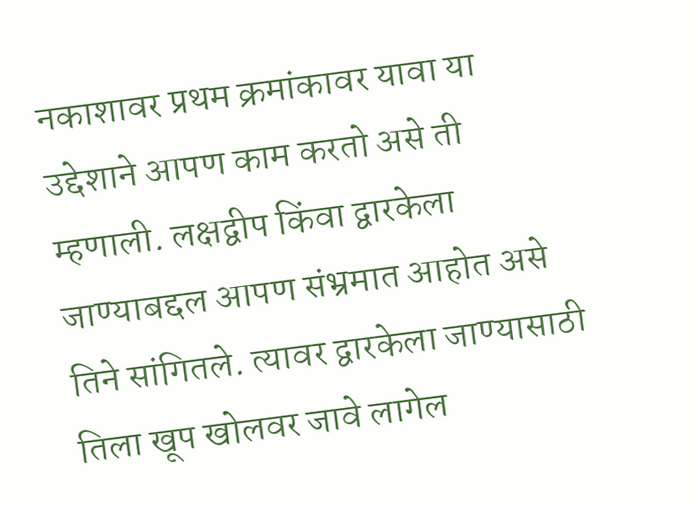नकाशावर प्रथम क्रमांकावर यावा या उद्देशाने आपण काम करतो असे ती म्हणाली. लक्षद्वीप किंवा द्वारकेला जाण्याबद्दल आपण संभ्रमात आहोत असे तिने सांगितले. त्यावर द्वारकेला जाण्यासाठी तिला खूप खोलवर जावे लागेल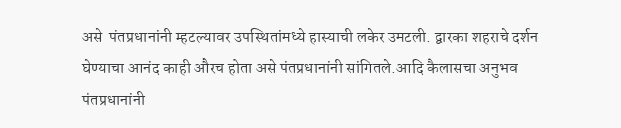असे  पंतप्रधानांनी म्हटल्यावर उपस्थितांमध्ये हास्याची लकेर उमटली. द्वारका शहराचे दर्शन घेण्याचा आनंद काही औरच होता असे पंतप्रधानांनी सांगितले.आदि कैलासचा अनुभव पंतप्रधानांनी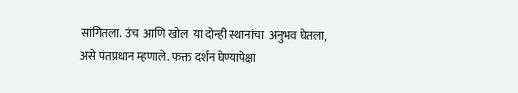सांगितला. उंच  आणि खोल  या दोन्ही स्थानांचा  अनुभव घेतला, असे पंतप्रधान म्हणाले. फक्त दर्शन घेण्यापेक्षा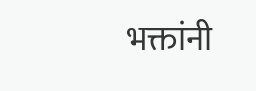भक्तांनी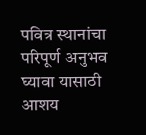पवित्र स्थानांचा परिपूर्ण अनुभव घ्यावा यासाठी आशय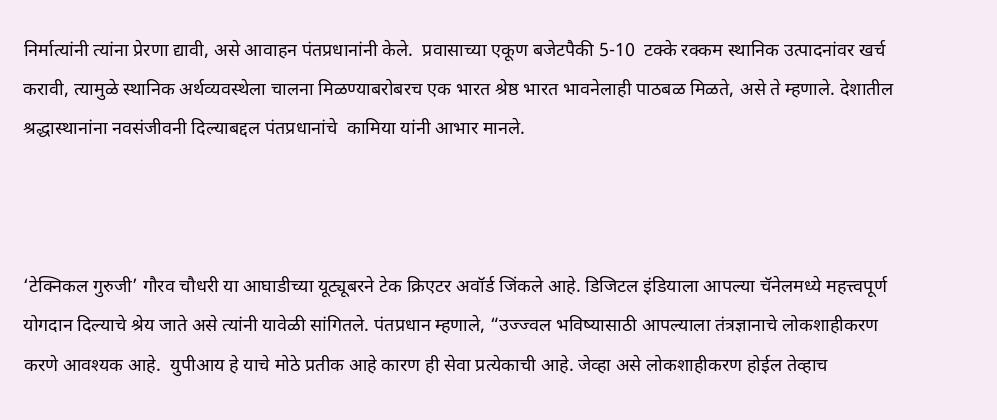निर्मात्यांनी त्यांना प्रेरणा द्यावी, असे आवाहन पंतप्रधानांनी केले.  प्रवासाच्या एकूण बजेटपैकी 5-10  टक्के रक्कम स्थानिक उत्पादनांवर खर्च करावी, त्यामुळे स्थानिक अर्थव्यवस्थेला चालना मिळण्याबरोबरच एक भारत श्रेष्ठ भारत भावनेलाही पाठबळ मिळते, असे ते म्हणाले. देशातील श्रद्धास्थानांना नवसंजीवनी दिल्याबद्दल पंतप्रधानांचे  कामिया यांनी आभार मानले.



‘टेक्निकल गुरुजी’ गौरव चौधरी या आघाडीच्या यूट्यूबरने टेक क्रिएटर अवॉर्ड जिंकले आहे. डिजिटल इंडियाला आपल्या चॅनेलमध्ये महत्त्वपूर्ण योगदान दिल्याचे श्रेय जाते असे त्यांनी यावेळी सांगितले. पंतप्रधान म्हणाले, “उज्ज्वल भविष्यासाठी आपल्याला तंत्रज्ञानाचे लोकशाहीकरण करणे आवश्यक आहे.  युपीआय हे याचे मोठे प्रतीक आहे कारण ही सेवा प्रत्येकाची आहे. जेव्हा असे लोकशाहीकरण होईल तेव्हाच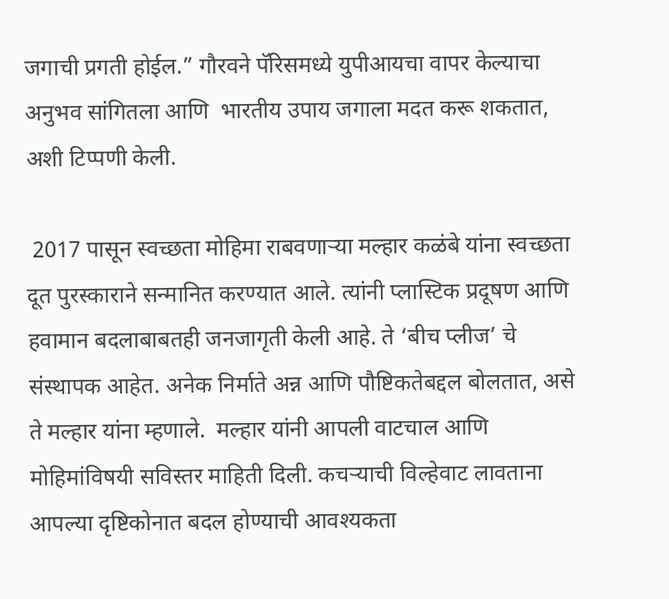जगाची प्रगती होईल.” गौरवने पॅरिसमध्ये युपीआयचा वापर केल्याचा अनुभव सांगितला आणि  भारतीय उपाय जगाला मदत करू शकतात, अशी टिप्पणी केली.

 2017 पासून स्वच्छता मोहिमा राबवणाऱ्या मल्हार कळंबे यांना स्वच्छता दूत पुरस्काराने सन्मानित करण्यात आले. त्यांनी प्लास्टिक प्रदूषण आणि हवामान बदलाबाबतही जनजागृती केली आहे. ते ‘बीच प्लीज’ चे संस्थापक आहेत. अनेक निर्माते अन्न आणि पौष्टिकतेबद्दल बोलतात, असे ते मल्हार यांना म्हणाले.  मल्हार यांनी आपली वाटचाल आणि मोहिमांविषयी सविस्तर माहिती दिली. कचऱ्याची विल्हेवाट लावताना आपल्या दृष्टिकोनात बदल होण्याची आवश्यकता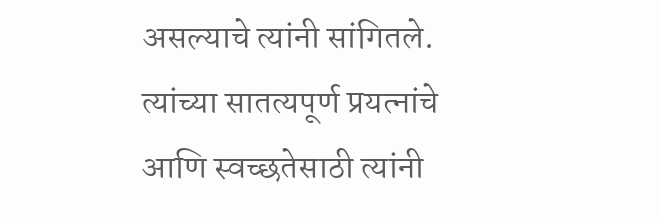असल्याचे त्यांनी सांगितले. त्यांच्या सातत्यपूर्ण प्रयत्नांचे आणि स्वच्छतेसाठी त्यांनी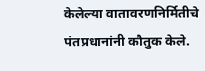केलेल्या वातावरणनिर्मितीचे पंतप्रधानांनी कौतुक केले.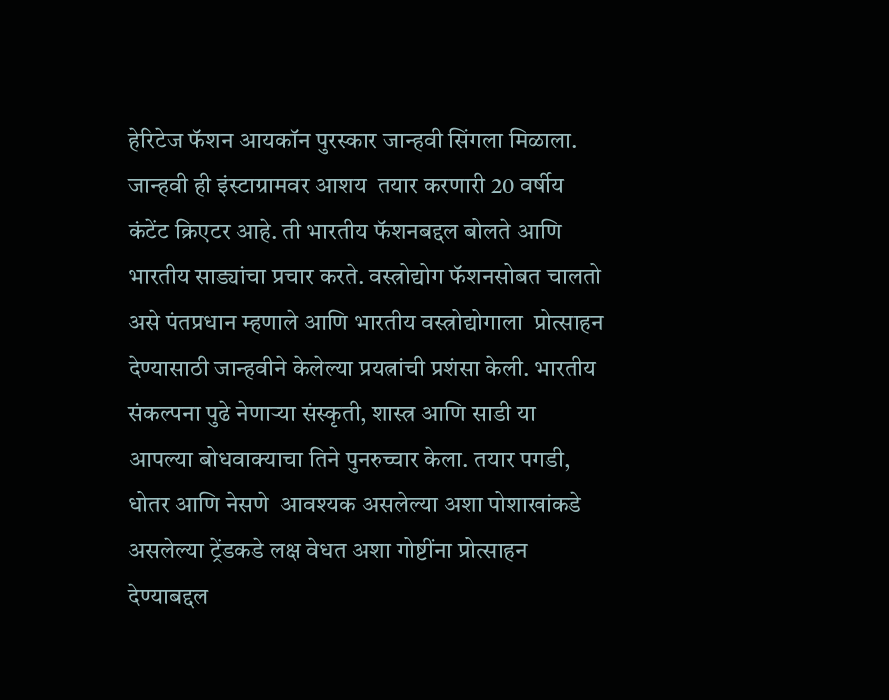हेरिटेज फॅशन आयकॉन पुरस्कार जान्हवी सिंगला मिळाला. जान्हवी ही इंस्टाग्रामवर आशय  तयार करणारी 20 वर्षीय कंटेंट क्रिएटर आहे. ती भारतीय फॅशनबद्दल बोलते आणि भारतीय साड्यांचा प्रचार करते. वस्त्रोद्योग फॅशनसोबत चालतो असे पंतप्रधान म्हणाले आणि भारतीय वस्त्रोद्योगाला  प्रोत्साहन देण्यासाठी जान्हवीने केलेल्या प्रयत्नांची प्रशंसा केली. भारतीय संकल्पना पुढे नेणाऱ्या संस्कृती, शास्त्र आणि साडी या आपल्या बोधवाक्याचा तिने पुनरुच्चार केला. तयार पगडी, धोतर आणि नेसणे  आवश्यक असलेल्या अशा पोशाखांकडे असलेल्या ट्रेंडकडे लक्ष वेधत अशा गोष्टींना प्रोत्साहन देण्याबद्दल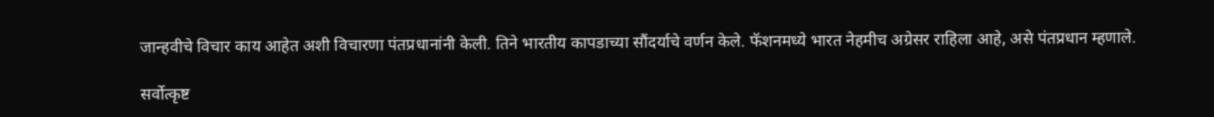जान्हवीचे विचार काय आहेत अशी विचारणा पंतप्रधानांनी केली. तिने भारतीय कापडाच्या सौंदर्याचे वर्णन केले. फॅशनमध्ये भारत नेहमीच अग्रेसर राहिला आहे, असे पंतप्रधान म्हणाले.

सर्वोत्कृष्ट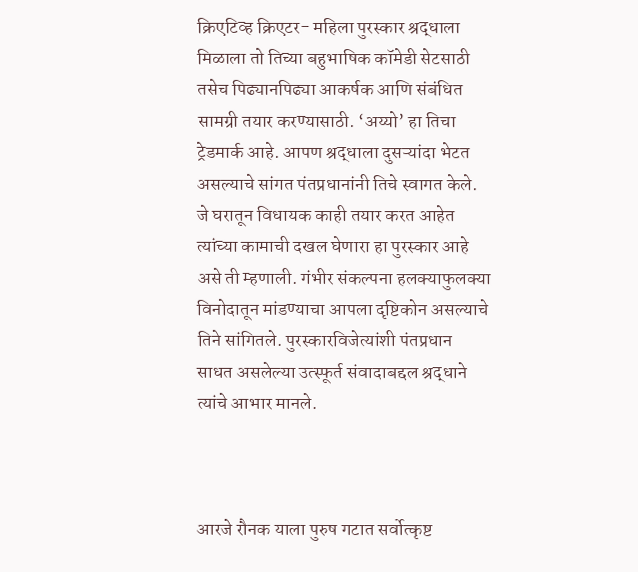क्रिएटिव्ह क्रिएटर- महिला पुरस्कार श्रद्धाला मिळाला तो तिच्या बहुभाषिक कॉमेडी सेटसाठी तसेच पिढ्यानपिढ्या आकर्षक आणि संबंधित सामग्री तयार करण्यासाठी. ‘अय्यो’ हा तिचा ट्रेडमार्क आहे. आपण श्रद्धाला दुसऱ्यांदा भेटत असल्याचे सांगत पंतप्रधानांनी तिचे स्वागत केले. जे घरातून विधायक काही तयार करत आहेत त्यांच्या कामाची दखल घेणारा हा पुरस्कार आहे असे ती म्हणाली. गंभीर संकल्पना हलक्याफुलक्या विनोदातून मांडण्याचा आपला दृष्टिकोन असल्याचे तिने सांगितले. पुरस्कारविजेत्यांशी पंतप्रधान साधत असलेल्या उत्स्फूर्त संवादाबद्दल श्रद्धाने त्यांचे आभार मानले.



आरजे रौनक याला पुरुष गटात सर्वोत्कृष्ट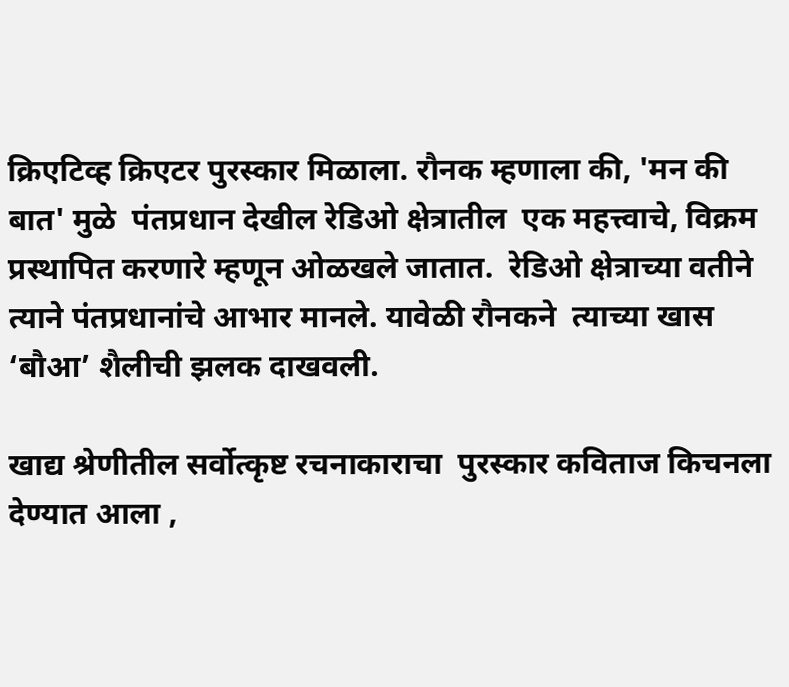क्रिएटिव्ह क्रिएटर पुरस्कार मिळाला. रौनक म्हणाला की, 'मन की बात' मुळे  पंतप्रधान देखील रेडिओ क्षेत्रातील  एक महत्त्वाचे, विक्रम प्रस्थापित करणारे म्हणून ओळखले जातात.  रेडिओ क्षेत्राच्या वतीने त्याने पंतप्रधानांचे आभार मानले. यावेळी रौनकने  त्याच्या खास  ‘बौआ’ शैलीची झलक दाखवली.

खाद्य श्रेणीतील सर्वोत्कृष्ट रचनाकाराचा  पुरस्कार कविताज किचनला देण्यात आला ,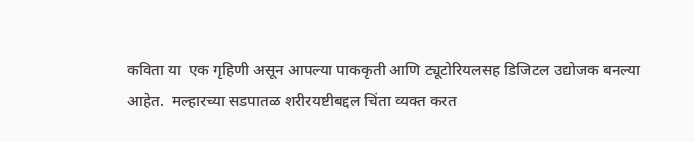कविता या  एक गृहिणी असून आपल्या पाककृती आणि ट्यूटोरियलसह डिजिटल उद्योजक बनल्या आहेत.  मल्हारच्या सडपातळ शरीरयष्टीबद्दल चिंता व्यक्त करत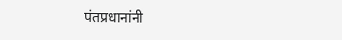पंतप्रधानांनी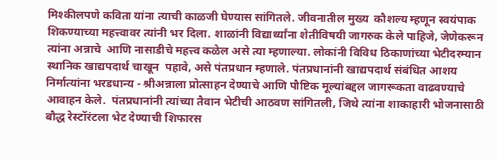मिश्कीलपणे कविता यांना त्याची काळजी घेण्यास सांगितले. जीवनातील मुख्य  कौशल्य म्हणून स्वयंपाक शिकण्याच्या महत्त्वावर त्यांनी भर दिला. शाळांनी विद्यार्थ्यांना शेतीविषयी जागरुक केले पाहिजे, जेणेकरून त्यांना अन्नाचे  आणि नासाडीचे महत्त्व कळेल असे त्या म्हणाल्या. लोकांनी विविध ठिकाणांच्या भेटीदरम्यान  स्थानिक खाद्यपदार्थ चाखून  पहावे, असे पंतप्रधान म्हणाले. पंतप्रधानांनी खाद्यपदार्थ संबंधित आशय निर्मात्यांना भरडधान्य - श्रीअन्नाला प्रोत्साहन देण्याचे आणि पौष्टिक मूल्यांबद्दल जागरूकता वाढवण्याचे आवाहन केले.  पंतप्रधानांनी त्यांच्या तैवान भेटीची आठवण सांगितली, जिथे त्यांना शाकाहारी भोजनासाठी बौद्ध रेस्टॉरंटला भेट देण्याची शिफारस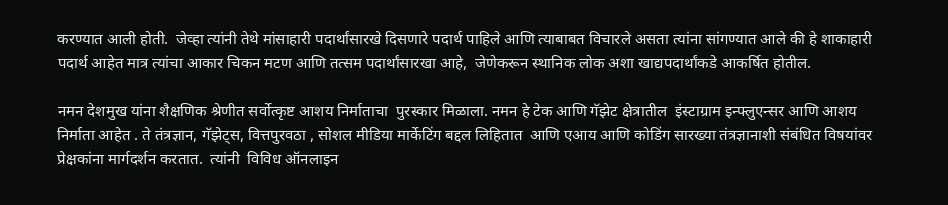करण्यात आली होती.  जेव्हा त्यांनी तेथे मांसाहारी पदार्थांसारखे दिसणारे पदार्थ पाहिले आणि त्याबाबत विचारले असता त्यांना सांगण्यात आले की हे शाकाहारी पदार्थ आहेत मात्र त्यांचा आकार चिकन मटण आणि तत्सम पदार्थांसारखा आहे,  जेणेकरून स्थानिक लोक अशा खाद्यपदार्थांकडे आकर्षित होतील.

नमन देशमुख यांना शैक्षणिक श्रेणीत सर्वोत्कृष्ट आशय निर्माताचा  पुरस्कार मिळाला. नमन हे टेक आणि गॅझेट क्षेत्रातील  इंस्टाग्राम इन्फ्लुएन्सर आणि आशय निर्माता आहेत . ते तंत्रज्ञान, गॅझेट्स, वित्तपुरवठा , सोशल मीडिया मार्केटिंग बद्दल लिहितात  आणि एआय आणि कोडिंग सारख्या तंत्रज्ञानाशी संबंधित विषयांवर प्रेक्षकांना मार्गदर्शन करतात.  त्यांनी  विविध ऑनलाइन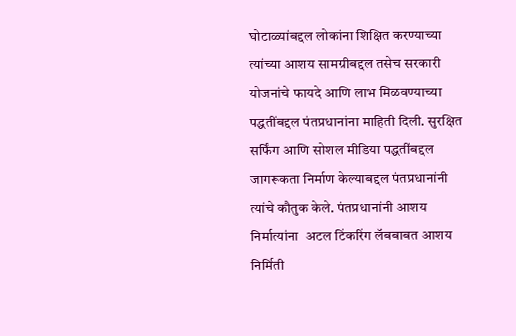घोटाळ्यांबद्दल लोकांना शिक्षित करण्याच्या त्यांच्या आशय सामग्रीबद्दल तसेच सरकारी योजनांचे फायदे आणि लाभ मिळवण्याच्या पद्धतींबद्दल पंतप्रधानांना माहिती दिली. सुरक्षित सर्फिंग आणि सोशल मीडिया पद्धतींबद्दल जागरूकता निर्माण केल्याबद्दल पंतप्रधानांनी त्यांचे कौतुक केले. पंतप्रधानांनी आशय निर्मात्यांना  अटल टिंकरिंग लॅबबाबत आशय निर्मिती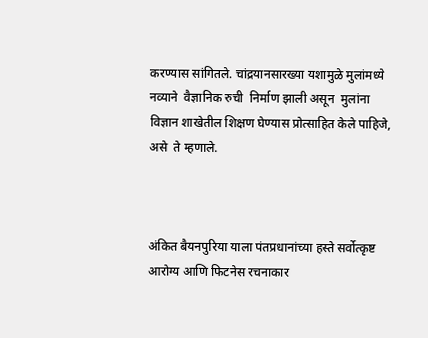करण्यास सांगितले. चांद्रयानसारख्या यशामुळे मुलांमध्ये नव्याने  वैज्ञानिक रुची  निर्माण झाली असून  मुलांना विज्ञान शाखेतील शिक्षण घेण्यास प्रोत्साहित केले पाहिजे, असे  ते म्हणाले.



अंकित बैयनपुरिया याला पंतप्रधानांच्या हस्ते सर्वोत्कृष्ट आरोग्य आणि फिटनेस रचनाकार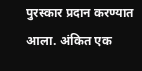पुरस्कार प्रदान करण्यात आला. अंकित एक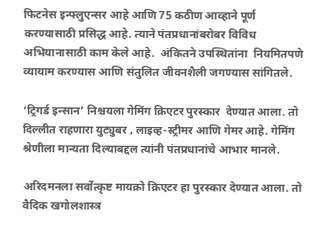फिटनेस इन्फ्लुएन्सर आहे आणि 75 कठीण आव्हाने पूर्ण करण्यासाठी प्रसिद्ध आहे. त्याने पंतप्रधानांबरोबर विविध अभियानासाठी काम केले आहे.  अंकितने उपस्थितांना  नियमितपणे व्यायाम करण्यास आणि संतुलित जीवनशैली जगण्यास सांगितले.

‘ट्रिगर्ड इन्सान’ निश्चयला गेमिंग क्रिएटर पुरस्कार  देण्यात आला. तो दिल्लीत राहणारा युट्युबर , लाइव्ह-स्ट्रीमर आणि गेमर आहे. गेमिंग श्रेणीला मान्यता दिल्याबद्दल त्यांनी पंतप्रधानांचे आभार मानले.

अरिदमनला सर्वोत्कृष्ट मायक्रो क्रिएटर हा पुरस्कार देण्यात आला. तो वैदिक खगोलशास्त्र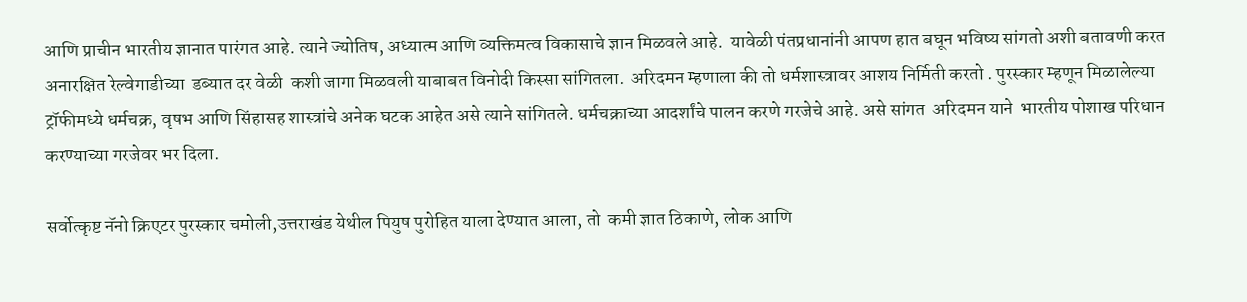आणि प्राचीन भारतीय ज्ञानात पारंगत आहे. त्याने ज्योतिष, अध्यात्म आणि व्यक्तिमत्व विकासाचे ज्ञान मिळवले आहे.  यावेळी पंतप्रधानांनी आपण हात बघून भविष्य सांगतो अशी बतावणी करत  अनारक्षित रेल्वेगाडीच्या  डब्यात दर वेळी  कशी जागा मिळवली याबाबत विनोदी किस्सा सांगितला.  अरिदमन म्हणाला की तो धर्मशास्त्रावर आशय निर्मिती करतो . पुरस्कार म्हणून मिळालेल्या ट्रॉफीमध्ये धर्मचक्र, वृषभ आणि सिंहासह शास्त्रांचे अनेक घटक आहेत असे त्याने सांगितले. धर्मचक्राच्या आदर्शांचे पालन करणे गरजेचे आहे. असे सांगत  अरिदमन याने  भारतीय पोशाख परिधान करण्याच्या गरजेवर भर दिला.

सर्वोत्कृष्ट नॅनो क्रिएटर पुरस्कार चमोली,उत्तराखंड येथील पियुष पुरोहित याला देण्यात आला, तो  कमी ज्ञात ठिकाणे, लोक आणि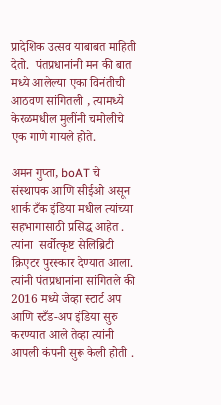प्रादेशिक उत्सव याबाबत माहिती देतो.  पंतप्रधानांनी मन की बात मध्ये आलेल्या एका विनंतीची आठवण सांगितली , त्यामध्ये केरळमधील मुलींनी चमोलीचे एक गाणे गायले होते.

अमन गुप्ता, boAT चे संस्थापक आणि सीईओ असून शार्क टँक इंडिया मधील त्यांच्या सहभागासाठी प्रसिद्ध आहेत . त्यांना  सर्वोत्कृष्ट सेलिब्रिटी क्रिएटर पुरस्कार देण्यात आला. त्यांनी पंतप्रधानांना सांगितले की 2016 मध्ये जेव्हा स्टार्ट अप आणि स्टँड-अप इंडिया सुरु करण्यात आले तेव्हा त्यांनी आपली कंपनी सुरू केली होती .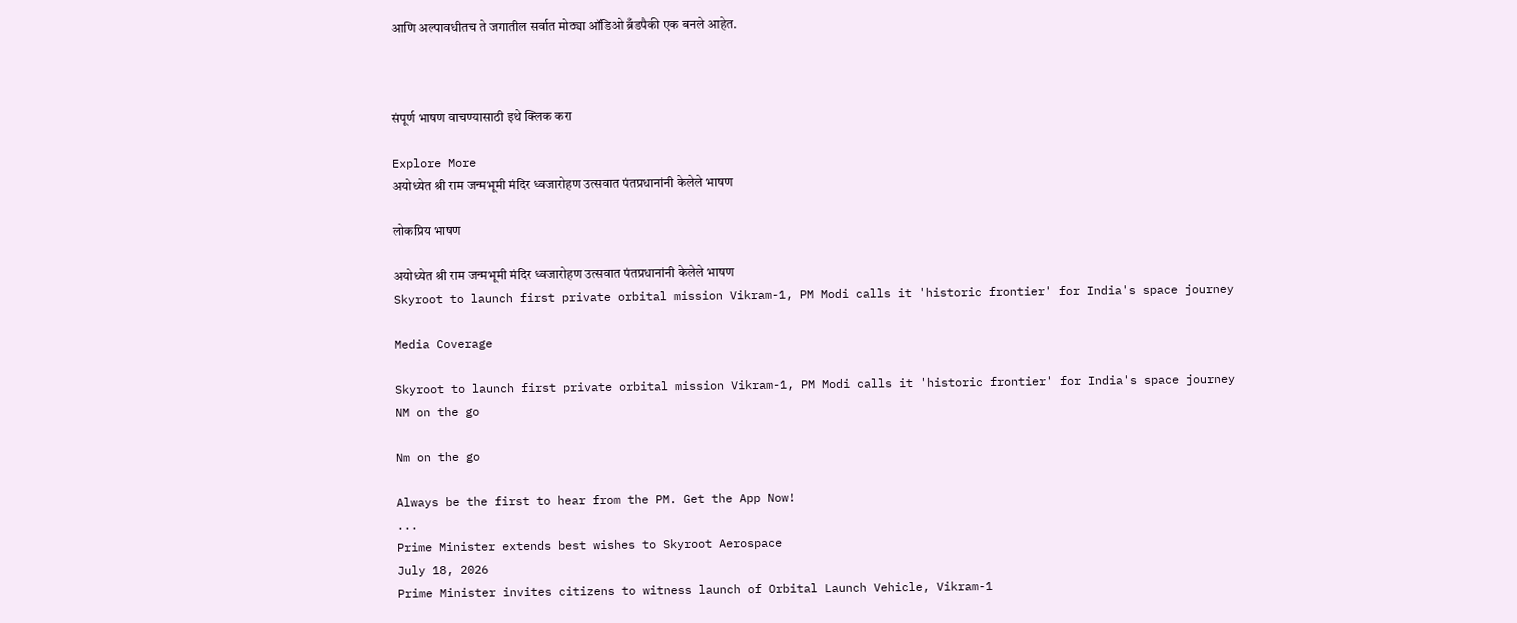आणि अल्पावधीतच ते जगातील सर्वात मोठ्या ऑडिओ ब्रँडपैकी एक बनले आहेत.



संपूर्ण भाषण वाचण्यासाठी इथे क्लिक करा

Explore More
अयोध्येत श्री राम जन्मभूमी मंदिर ध्वजारोहण उत्सवात पंतप्रधानांनी केलेले भाषण

लोकप्रिय भाषण

अयोध्येत श्री राम जन्मभूमी मंदिर ध्वजारोहण उत्सवात पंतप्रधानांनी केलेले भाषण
Skyroot to launch first private orbital mission Vikram-1, PM Modi calls it 'historic frontier' for India's space journey

Media Coverage

Skyroot to launch first private orbital mission Vikram-1, PM Modi calls it 'historic frontier' for India's space journey
NM on the go

Nm on the go

Always be the first to hear from the PM. Get the App Now!
...
Prime Minister extends best wishes to Skyroot Aerospace
July 18, 2026
Prime Minister invites citizens to witness launch of Orbital Launch Vehicle, Vikram-1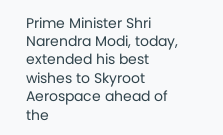Prime Minister Shri Narendra Modi, today, extended his best wishes to Skyroot Aerospace ahead of the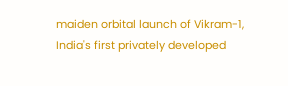maiden orbital launch of Vikram-1, India's first privately developed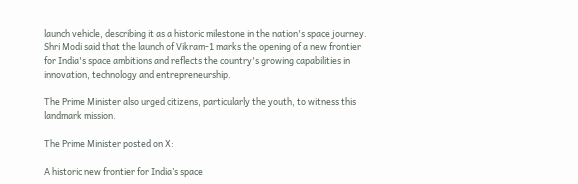launch vehicle, describing it as a historic milestone in the nation's space journey. Shri Modi said that the launch of Vikram-1 marks the opening of a new frontier for India's space ambitions and reflects the country's growing capabilities in innovation, technology and entrepreneurship.

The Prime Minister also urged citizens, particularly the youth, to witness this landmark mission.

The Prime Minister posted on X:

A historic new frontier for India’s space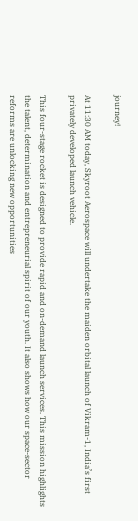journey!

At 11:30 AM today, Skyroot Aerospace will undertake the maiden orbital launch of Vikram-1, India’s first privately developed launch vehicle.

This four-stage rocket is designed to provide rapid and on-demand launch services. This mission highlights the talent, determination and entrepreneurial spirit of our youth. It also shows how our space-sector reforms are unlocking new opportunities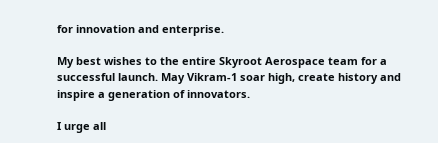for innovation and enterprise.

My best wishes to the entire Skyroot Aerospace team for a successful launch. May Vikram-1 soar high, create history and inspire a generation of innovators.

I urge all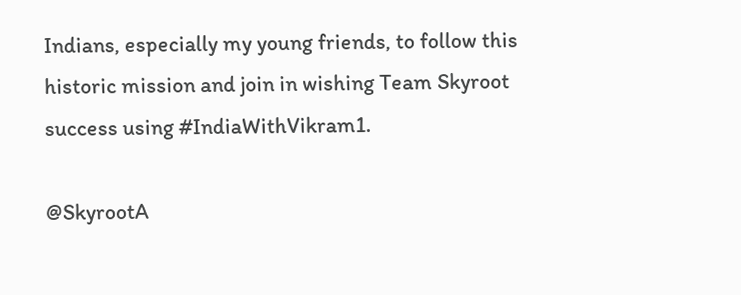Indians, especially my young friends, to follow this historic mission and join in wishing Team Skyroot success using #IndiaWithVikram1.

@SkyrootA